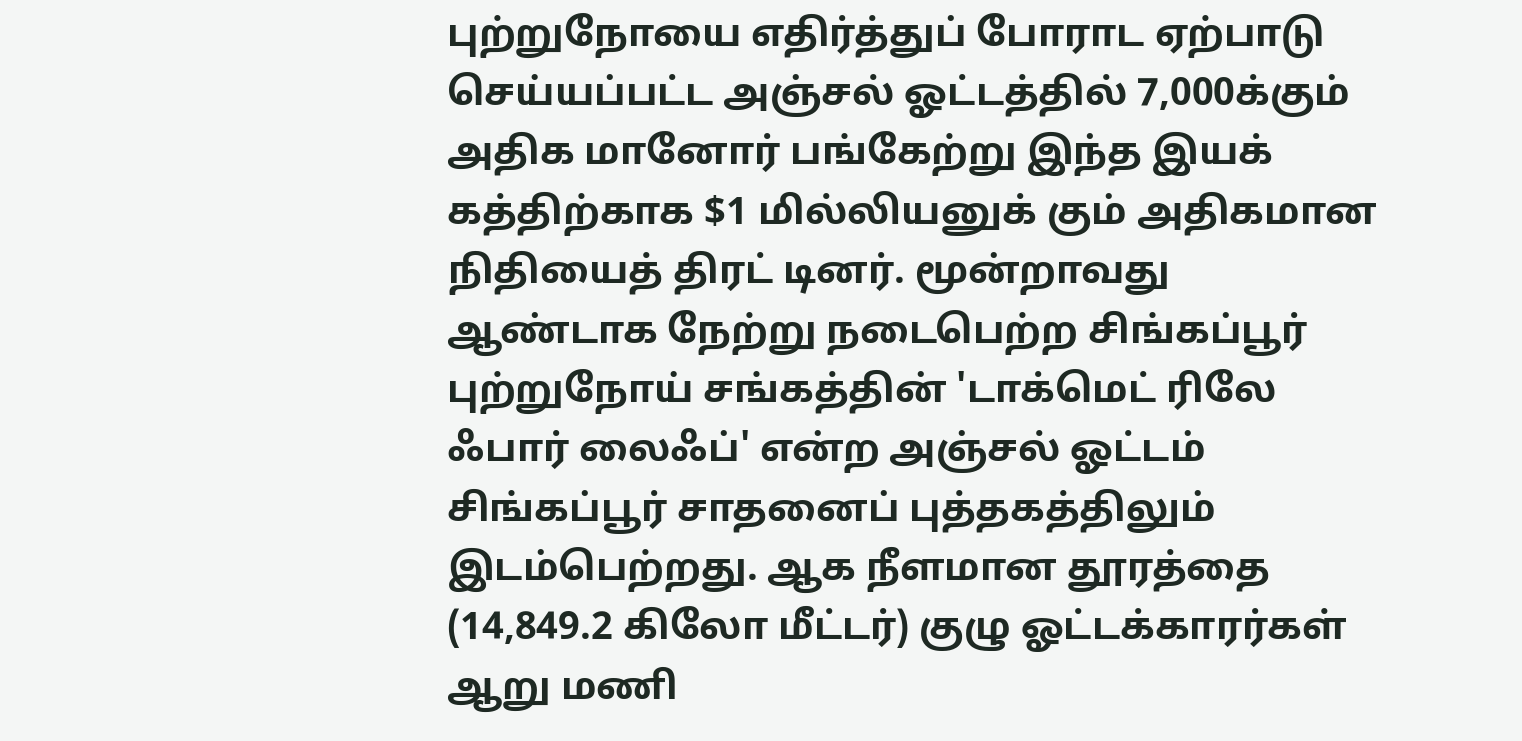புற்றுநோயை எதிர்த்துப் போராட ஏற்பாடு செய்யப்பட்ட அஞ்சல் ஓட்டத்தில் 7,000க்கும் அதிக மானோர் பங்கேற்று இந்த இயக் கத்திற்காக $1 மில்லியனுக் கும் அதிகமான நிதியைத் திரட் டினர். மூன்றாவது ஆண்டாக நேற்று நடைபெற்ற சிங்கப்பூர் புற்றுநோய் சங்கத்தின் 'டாக்மெட் ரிலே ஃபார் லைஃப்' என்ற அஞ்சல் ஓட்டம் சிங்கப்பூர் சாதனைப் புத்தகத்திலும் இடம்பெற்றது. ஆக நீளமான தூரத்தை (14,849.2 கிலோ மீட்டர்) குழு ஓட்டக்காரர்கள் ஆறு மணி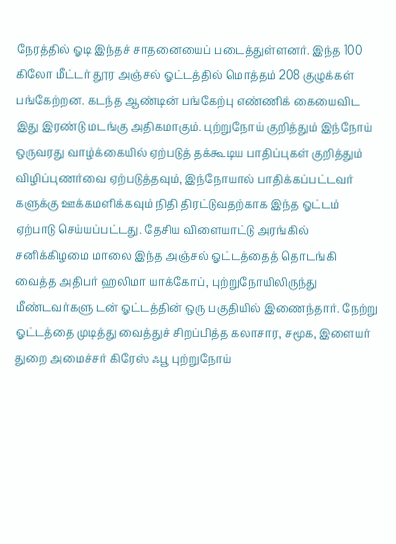நேரத்தில் ஓடி இந்தச் சாதனையைப் படைத்துள்ளனர். இந்த 100 கிலோ மீட்டர் தூர அஞ்சல் ஓட்டத்தில் மொத்தம் 208 குழுக்கள் பங்கேற்றன. கடந்த ஆண்டின் பங்கேற்பு எண்ணிக் கையைவிட இது இரண்டு மடங்கு அதிகமாகும். புற்றுநோய் குறித்தும் இந்நோய் ஒருவரது வாழ்க்கையில் ஏற்படுத் தக்கூடிய பாதிப்புகள் குறித்தும் விழிப்புணர்வை ஏற்படுத்தவும், இந்நோயால் பாதிக்கப்பட்டவர் களுக்கு ஊக்கமளிக்கவும் நிதி திரட்டுவதற்காக இந்த ஓட்டம் ஏற்பாடு செய்யப்பட்டது. தேசிய விளையாட்டு அரங்கில் சனிக்கிழமை மாலை இந்த அஞ்சல் ஓட்டத்தைத் தொடங்கி வைத்த அதிபர் ஹலிமா யாக்கோப், புற்றுநோயிலிருந்து மீண்டவர்களு டன் ஓட்டத்தின் ஒரு பகுதியில் இணைந்தார். நேற்று ஓட்டத்தை முடித்து வைத்துச் சிறப்பித்த கலாசார, சமூக, இளையர் துறை அமைச்சர் கிரேஸ் ஃபூ புற்றுநோய்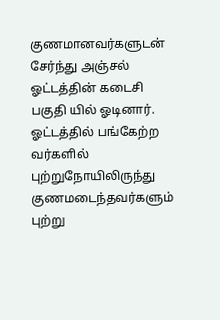குணமானவர்களுடன் சேர்ந்து அஞ்சல் ஓட்டத்தின் கடைசி பகுதி யில் ஓடினார். ஓட்டத்தில் பங்கேற்ற வர்களில் புற்றுநோயிலிருந்து குணமடைந்தவர்களும் புற்று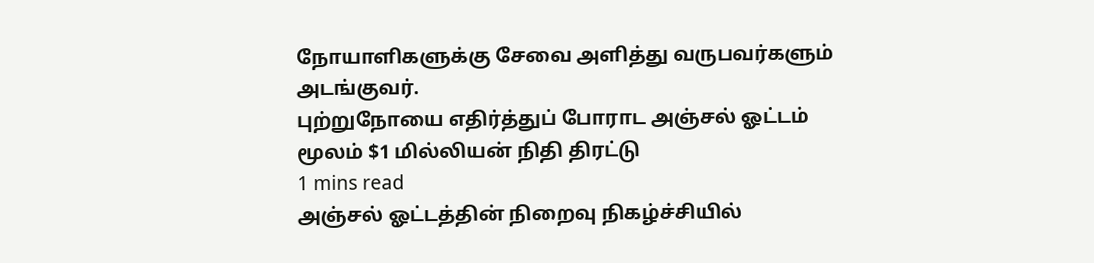நோயாளிகளுக்கு சேவை அளித்து வருபவர்களும் அடங்குவர்.
புற்றுநோயை எதிர்த்துப் போராட அஞ்சல் ஓட்டம் மூலம் $1 மில்லியன் நிதி திரட்டு
1 mins read
அஞ்சல் ஓட்டத்தின் நிறைவு நிகழ்ச்சியில்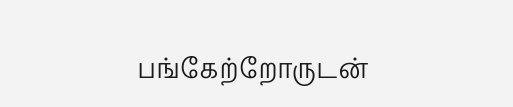பங்கேற்றோருடன்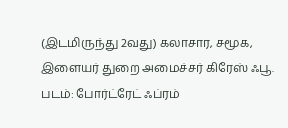(இடமிருந்து 2வது) கலாசார, சமூக, இளையர் துறை அமைச்சர் கிரேஸ் ஃபூ. படம்: போர்ட்ரேட் ஃப்ரம்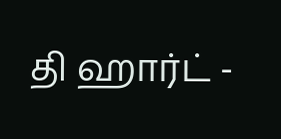தி ஹார்ட் -